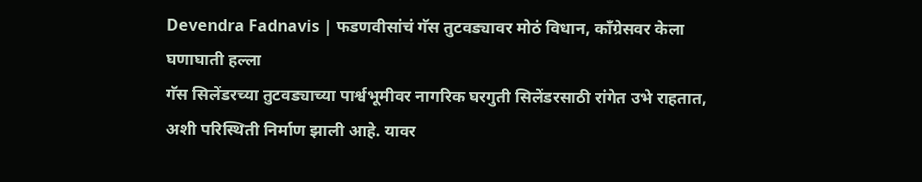Devendra Fadnavis | फडणवीसांचं गॅस तुटवड्यावर मोठं विधान, काँग्रेसवर केला घणाघाती हल्ला
गॅस सिलेंडरच्या तुटवड्याच्या पार्श्वभूमीवर नागरिक घरगुती सिलेंडरसाठी रांगेत उभे राहतात, अशी परिस्थिती निर्माण झाली आहे. यावर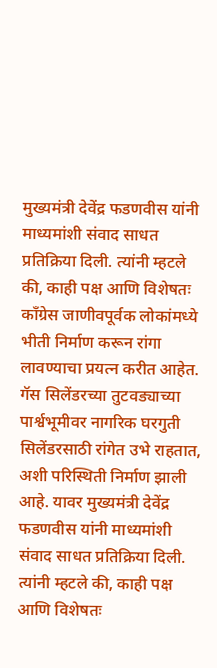मुख्यमंत्री देवेंद्र फडणवीस यांनी माध्यमांशी संवाद साधत प्रतिक्रिया दिली. त्यांनी म्हटले की, काही पक्ष आणि विशेषतः काँग्रेस जाणीवपूर्वक लोकांमध्ये भीती निर्माण करून रांगा लावण्याचा प्रयत्न करीत आहेत.
गॅस सिलेंडरच्या तुटवड्याच्या पार्श्वभूमीवर नागरिक घरगुती सिलेंडरसाठी रांगेत उभे राहतात, अशी परिस्थिती निर्माण झाली आहे. यावर मुख्यमंत्री देवेंद्र फडणवीस यांनी माध्यमांशी संवाद साधत प्रतिक्रिया दिली. त्यांनी म्हटले की, काही पक्ष आणि विशेषतः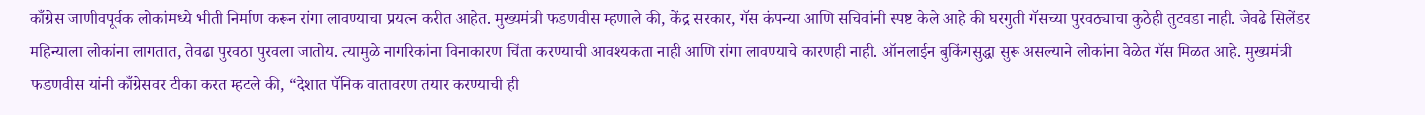काँग्रेस जाणीवपूर्वक लोकांमध्ये भीती निर्माण करून रांगा लावण्याचा प्रयत्न करीत आहेत. मुख्यमंत्री फडणवीस म्हणाले की, केंद्र सरकार, गॅस कंपन्या आणि सचिवांनी स्पष्ट केले आहे की घरगुती गॅसच्या पुरवठ्याचा कुठेही तुटवडा नाही. जेवढे सिलेंडर महिन्याला लोकांना लागतात, तेवढा पुरवठा पुरवला जातोय. त्यामुळे नागरिकांना विनाकारण चिंता करण्याची आवश्यकता नाही आणि रांगा लावण्याचे कारणही नाही. ऑनलाईन बुकिंगसुद्धा सुरू असल्याने लोकांना वेळेत गॅस मिळत आहे. मुख्यमंत्री फडणवीस यांनी काँग्रेसवर टीका करत म्हटले की, “देशात पॅनिक वातावरण तयार करण्याची ही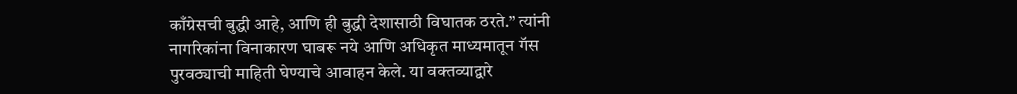काँग्रेसची बुद्धी आहे, आणि ही बुद्धी देशासाठी विघातक ठरते.” त्यांनी नागरिकांना विनाकारण घाबरू नये आणि अधिकृत माध्यमातून गॅस पुरवठ्याची माहिती घेण्याचे आवाहन केले. या वक्तव्याद्वारे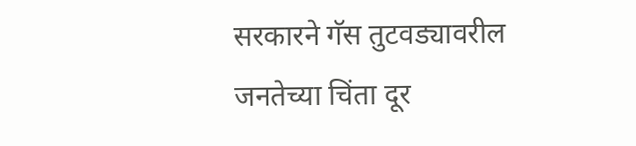सरकारने गॅस तुटवड्यावरील जनतेच्या चिंता दूर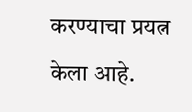करण्याचा प्रयत्न केला आहे.